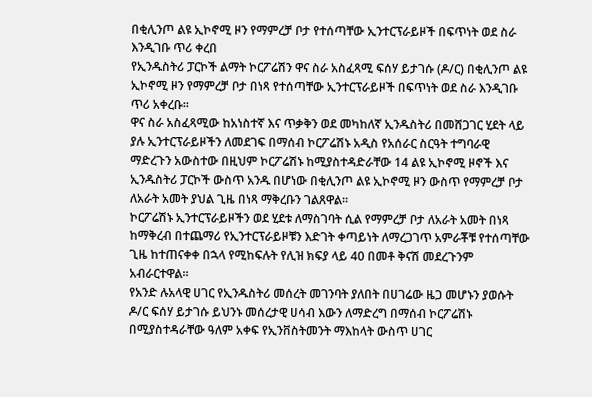በቂሊንጦ ልዩ ኢኮኖሚ ዞን የማምረቻ ቦታ የተሰጣቸው ኢንተርፕራይዞች በፍጥነት ወደ ስራ እንዲገቡ ጥሪ ቀረበ
የኢንዱስትሪ ፓርኮች ልማት ኮርፖሬሽን ዋና ስራ አስፈጻሚ ፍሰሃ ይታገሱ (ዶ/ር) በቂሊንጦ ልዩ ኢኮኖሚ ዞን የማምረቻ ቦታ በነጻ የተሰጣቸው ኢንተርፕራይዞች በፍጥነት ወደ ስራ እንዲገቡ ጥሪ አቀረቡ፡፡
ዋና ስራ አስፈጻሚው ከአነስተኛ እና ጥቃቅን ወደ መካከለኛ ኢንዱስትሪ በመሸጋገር ሂደት ላይ ያሉ ኢንተርፕራይዞችን ለመደገፍ በማሰብ ኮርፖሬሽኑ አዲስ የአሰራር ስርዓት ተግባራዊ ማድረጉን አውስተው በዚህም ኮርፖሬሽኑ ከሚያስተዳድራቸው 14 ልዩ ኢኮኖሚ ዞኖች እና ኢንዱስትሪ ፓርኮች ውስጥ አንዱ በሆነው በቂሊንጦ ልዩ ኢኮኖሚ ዞን ውስጥ የማምረቻ ቦታ ለአራት አመት ያህል ጊዜ በነጻ ማቅረቡን ገልጸዋል፡፡
ኮርፖሬሽኑ ኢንተርፕራይዞችን ወደ ሂደቱ ለማስገባት ሲል የማምረቻ ቦታ ለአራት አመት በነጻ ከማቅረብ በተጨማሪ የኢንተርፕራይዞቹን እድገት ቀጣይነት ለማረጋገጥ አምራቾቹ የተሰጣቸው ጊዜ ከተጠናቀቀ በኋላ የሚከፍሉት የሊዝ ክፍያ ላይ 40 በመቶ ቅናሽ መደረጉንም አብራርተዋል፡፡
የአንድ ሉአላዊ ሀገር የኢንዱስትሪ መሰረት መገንባት ያለበት በሀገሬው ዜጋ መሆኑን ያወሱት ዶ/ር ፍሰሃ ይታገሱ ይህንኑ መሰረታዊ ሀሳብ እውን ለማድረግ በማሰብ ኮርፖሬሽኑ በሚያስተዳራቸው ዓለም አቀፍ የኢንቨስትመንት ማእከላት ውስጥ ሀገር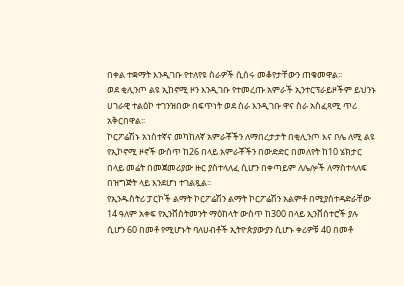በቀል ተቋማት እንዲገቡ የተለየዩ ስራዎች ሲሰሩ መቆየታቸውን ጠቁመዋል፡፡
ወደ ቂሊንጦ ልዩ ኢከኖሚ ዞን እንዲገቡ የተመረጡ አምራች ኢንተርፕራይዞችም ይህንኑ ሀገራዊ ተልዕኮ ተገንዝበው በፍጥነት ወደ ስራ እንዲገቡ ዋና ስራ አስፈጻሚ ጥሪ አቅርበዋል፡፡
ኮርፖሬሽኑ አነስተኛና መካከለኛ አምራቾችን ለማበረታታት በቂሊንጦ እና ቦሌ ለሚ ልዩ የኢኮኖሚ ዞኖች ውስጥ ከ26 በላይ አምራቾችን በውድድር በመለየት ከ10 ሄክታር በላይ መሬት በመጀመሪያው ዙር ያስተላለፈ ሲሆን በቀጣይም ለሌሎች ለማስተላለፍ በዝግጅት ላይ እንደሆነ ተገልጿል፡፡
የኢንዱስትሪ ፓርኮች ልማት ኮርፖሬሽን ልማት ኮርፖሬሽን አልምቶ በሚያስተዳድራቸው 14 ዓለም አቀፍ የኢንቨስትመንት ማዕከላት ውስጥ ከ300 በላይ ኢንቨሰተሮች ያሉ ሲሆን 60 በመቶ የሚሆኑት ባለሀብቶች ኢትዮጵያውያን ሲሆኑ ቀሪዎቹ 40 በመቶ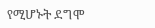የሚሆኑት ደግሞ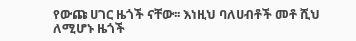የውጩ ሀገር ዜጎች ናቸው፡፡ እነዚህ ባለሀብቶች መቶ ሺህ ለሚሆኑ ዜጎች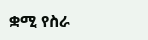ቋሚ የስራ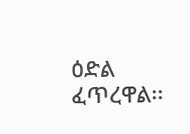ዕድል ፈጥረዋል፡፡